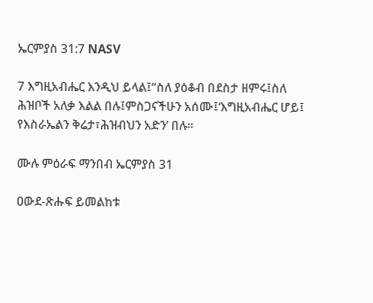ኤርምያስ 31:7 NASV

7 እግዚአብሔር እንዲህ ይላል፤“ስለ ያዕቆብ በደስታ ዘምሩ፤ስለ ሕዝቦች አለቃ እልል በሉ፤ምስጋናችሁን አሰሙ፤‘እግዚአብሔር ሆይ፤ የእስራኤልን ቅሬታ፣ሕዝብህን አድን’ በሉ።

ሙሉ ምዕራፍ ማንበብ ኤርምያስ 31

ዐውደ-ጽሑፍ ይመልከቱ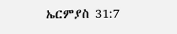ኤርምያስ 31:7